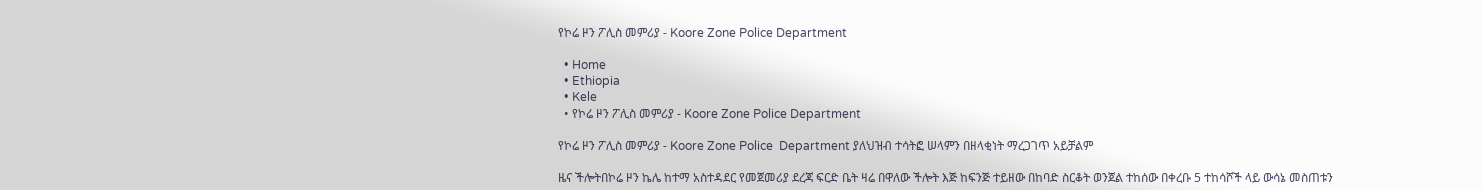የኮሬ ዞን ፖሊስ መምሪያ - Koore Zone Police Department

  • Home
  • Ethiopia
  • Kele
  • የኮሬ ዞን ፖሊስ መምሪያ - Koore Zone Police Department

የኮሬ ዞን ፖሊስ መምሪያ - Koore Zone Police  Department ያለህዝብ ተሳትፎ ሠላምን በዘላቂነት ማረጋገጥ አይቻልም

ዜና ችሎትበኮሬ ዞን ኬሌ ከተማ አስተዳደር የመጀመሪያ ደረጃ ፍርድ ቤት ዛሬ በዋለው ችሎት እጅ ከፍንጅ ተይዘው በከባድ ስርቆት ወንጀል ተከሰው በቀረቡ 5 ተከሳሾች ላይ ውሳኔ መስጠቱን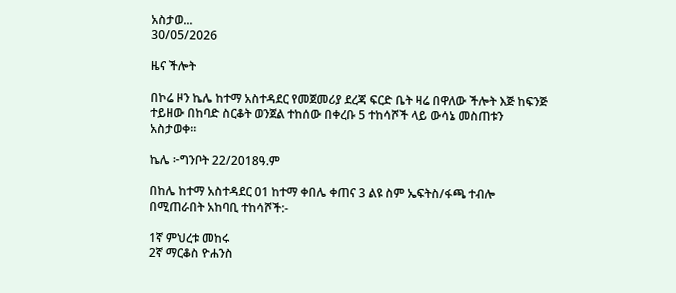አስታወ...
30/05/2026

ዜና ችሎት

በኮሬ ዞን ኬሌ ከተማ አስተዳደር የመጀመሪያ ደረጃ ፍርድ ቤት ዛሬ በዋለው ችሎት እጅ ከፍንጅ ተይዘው በከባድ ስርቆት ወንጀል ተከሰው በቀረቡ 5 ተከሳሾች ላይ ውሳኔ መስጠቱን አስታወቀ።

ኬሌ ፦ግንቦት 22/2018ዓ.ም

በከሌ ከተማ አስተዳደር 01 ከተማ ቀበሌ ቀጠና 3 ልዩ ስም ኤፍትስ/ፋጫ ተብሎ በሚጠራበት አከባቢ ተከሳሾች:-

1ኛ ምህረቱ መከሩ
2ኛ ማርቆስ ዮሐንስ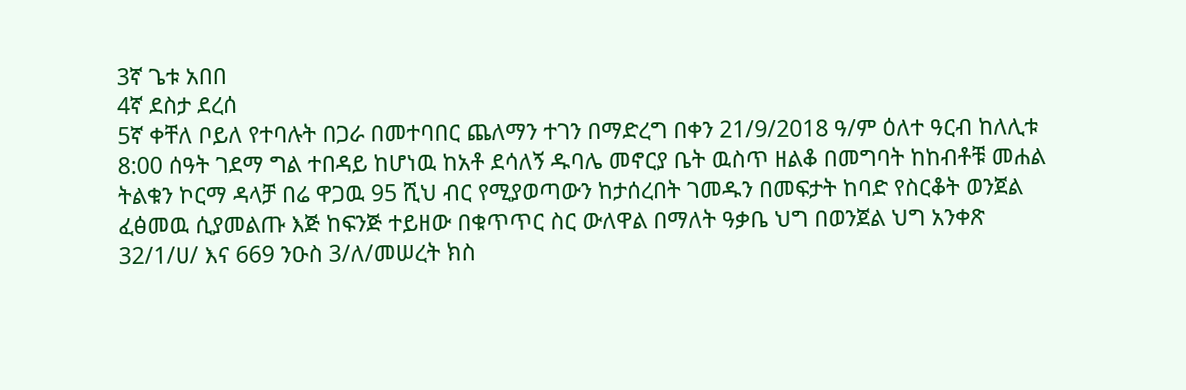3ኛ ጌቱ አበበ
4ኛ ደስታ ደረሰ
5ኛ ቀቸለ ቦይለ የተባሉት በጋራ በመተባበር ጨለማን ተገን በማድረግ በቀን 21/9/2018 ዓ/ም ዕለተ ዓርብ ከለሊቱ 8:00 ሰዓት ገደማ ግል ተበዳይ ከሆነዉ ከአቶ ደሳለኝ ዱባሌ መኖርያ ቤት ዉስጥ ዘልቆ በመግባት ከከብቶቹ መሐል ትልቁን ኮርማ ዳላቻ በሬ ዋጋዉ 95 ሺህ ብር የሚያወጣውን ከታሰረበት ገመዱን በመፍታት ከባድ የስርቆት ወንጀል ፈፅመዉ ሲያመልጡ እጅ ከፍንጅ ተይዘው በቁጥጥር ስር ውለዋል በማለት ዓቃቤ ህግ በወንጀል ህግ አንቀጽ 32/1/ሀ/ እና 669 ንዑስ 3/ለ/መሠረት ክስ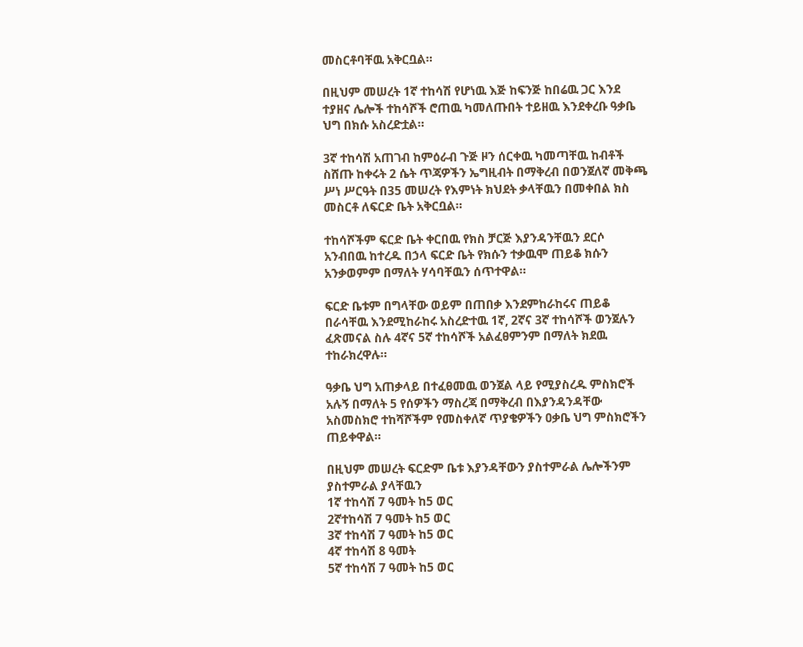መስርቶባቸዉ አቅርቧል።

በዚህም መሠረት 1ኛ ተከሳሽ የሆነዉ እጅ ከፍንጅ ከበሬዉ ጋር እንደ ተያዘና ሌሎች ተከሳሾች ሮጠዉ ካመለጡበት ተይዘዉ እንደቀረቡ ዓቃቤ ህግ በክሱ አስረድቷል።

3ኛ ተከሳሽ አጠገብ ከምዕራብ ጉጅ ዞን ሰርቀዉ ካመጣቸዉ ከብቶች ስሸጡ ከቀሩት 2 ሴት ጥጃዎችን ኤግዚብት በማቅረብ በወንጀለኛ መቅጫ ሥነ ሥርዓት በ35 መሠረት የእምነት ክህደት ቃላቸዉን በመቀበል ክስ መስርቶ ለፍርድ ቤት አቅርቧል።

ተከሳሾችም ፍርድ ቤት ቀርበዉ የክስ ቻርጅ እያንዳንቸዉን ደርሶ አንብበዉ ከተረዱ በኃላ ፍርድ ቤት የክሱን ተቃዉሞ ጠይቆ ክሱን አንቃወምም በማለት ሃሳባቸዉን ሰጥተዋል።

ፍርድ ቤቱም በግላቸው ወይም በጠበቃ እንደምከራከሩና ጠይቆ በራሳቸዉ እንደሚከራከሩ አስረድተዉ 1ኛ, 2ኛና 3ኛ ተከሳሾች ወንጀሉን ፈጽመናል ስሉ 4ኛና 5ኛ ተከሳሾች አልፈፀምንም በማለት ክደዉ ተከራክረዋሉ።

ዓቃቤ ህግ አጠቃላይ በተፈፀመዉ ወንጀል ላይ የሚያስረዱ ምስክሮች አሉኝ በማለት 5 የሰዎችን ማስረጃ በማቅረብ በእያንዳንዳቸው አስመስክሮ ተከሻሾችም የመስቀለኛ ጥያቄዎችን ዐቃቤ ህግ ምስክሮችን ጠይቀዋል።

በዚህም መሠረት ፍርድም ቤቱ እያንዳቸውን ያስተምራል ሌሎችንም ያስተምራል ያላቸዉን
1ኛ ተከሳሽ 7 ዓመት ከ5 ወር
2ኛተከሳሽ 7 ዓመት ከ5 ወር
3ኛ ተከሳሽ 7 ዓመት ከ5 ወር
4ኛ ተከሳሽ 8 ዓመት
5ኛ ተከሳሽ 7 ዓመት ከ5 ወር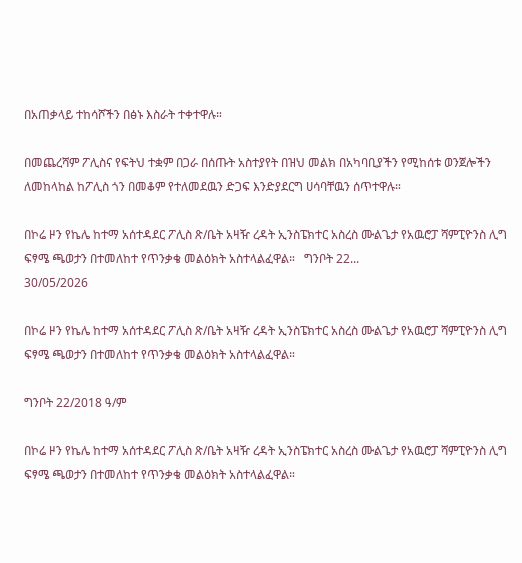በአጠቃላይ ተከሳሾችን በፅኑ እስራት ተቀተዋሉ።

በመጨረሻም ፖሊስና የፍትህ ተቋም በጋራ በሰጡት አስተያየት በዝህ መልክ በአካባቢያችን የሚከሰቱ ወንጀሎችን ለመከላከል ከፖሊስ ጎን በመቆም የተለመደዉን ድጋፍ እንድያደርግ ሀሳባቸዉን ሰጥተዋሉ።

በኮሬ ዞን የኬሌ ከተማ አሰተዳደር ፖሊስ ጽ/ቤት አዛዥ ረዳት ኢንስፔክተር አስረስ ሙልጌታ የአዉሮፓ ሻምፒዮንስ ሊግ ፍፃሜ ጫወታን በተመለከተ የጥንቃቄ መልዕክት አስተላልፈዋል።   ግንቦት 22...
30/05/2026

በኮሬ ዞን የኬሌ ከተማ አሰተዳደር ፖሊስ ጽ/ቤት አዛዥ ረዳት ኢንስፔክተር አስረስ ሙልጌታ የአዉሮፓ ሻምፒዮንስ ሊግ ፍፃሜ ጫወታን በተመለከተ የጥንቃቄ መልዕክት አስተላልፈዋል።

ግንቦት 22/2018 ዓ/ም

በኮሬ ዞን የኬሌ ከተማ አሰተዳደር ፖሊስ ጽ/ቤት አዛዥ ረዳት ኢንስፔክተር አስረስ ሙልጌታ የአዉሮፓ ሻምፒዮንስ ሊግ ፍፃሜ ጫወታን በተመለከተ የጥንቃቄ መልዕክት አስተላልፈዋል።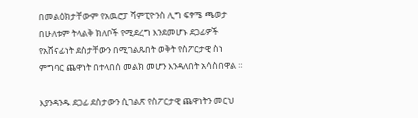በመልዕክታቸውም የአዉሮፓ ሻምፒዮንስ ሊግ ፍፃሜ ጫወታ በሁለቱም ትላልቅ ክለቦች የሚደረግ እንደመሆኑ ደጋፊዎች የአሸናፊነት ደስታቸውን በሚገልጹበት ወቅት የስፖርታዊ ስነ ምግባር ጨዋነት በተላበሰ መልክ መሆን እንዳለበት አሳስበዋል ።

እያንዳንዱ ደጋፊ ደስታውን ሲገልጽ የስፖርታዊ ጨዋነትን መርህ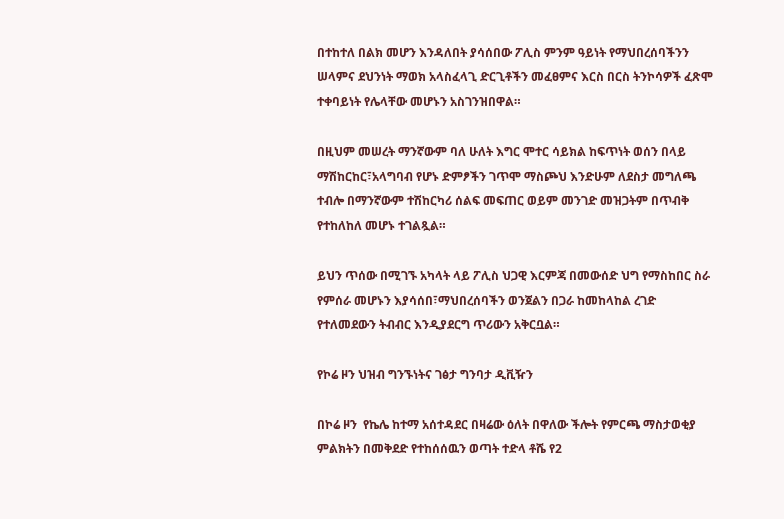በተከተለ በልክ መሆን እንዳለበት ያሳሰበው ፖሊስ ምንም ዓይነት የማህበረሰባችንን ሠላምና ደህንነት ማወክ አላስፈላጊ ድርጊቶችን መፈፀምና እርስ በርስ ትንኮሳዎች ፈጽሞ ተቀባይነት የሌላቸው መሆኑን አስገንዝበዋል።

በዚህም መሠረት ማንኛውም ባለ ሁለት እግር ሞተር ሳይክል ከፍጥነት ወሰን በላይ ማሽከርከር፣አላግባብ የሆኑ ድምፆችን ገጥሞ ማስጮህ እንድሁም ለደስታ መግለጫ ተብሎ በማንኛውም ተሽከርካሪ ሰልፍ መፍጠር ወይም መንገድ መዝጋትም በጥብቅ የተከለከለ መሆኑ ተገልጿል።

ይህን ጥሰው በሚገኙ አካላት ላይ ፖሊስ ህጋዊ እርምጃ በመውሰድ ህግ የማስከበር ስራ የምሰራ መሆኑን እያሳሰበ፣ማህበረሰባችን ወንጀልን በጋራ ከመከላከል ረገድ የተለመደውን ትብብር እንዲያደርግ ጥሪውን አቅርቧል።

የኮሬ ዞን ህዝብ ግንኙነትና ገፅታ ግንባታ ዲቪዥን

በኮሬ ዞን  የኬሌ ከተማ አሰተዳደር በዛሬው ዕለት በዋለው ችሎት የምርጫ ማስታወቂያ ምልክትን በመቅደድ የተከሰሰዉን ወጣት ተድላ ቶሼ የ2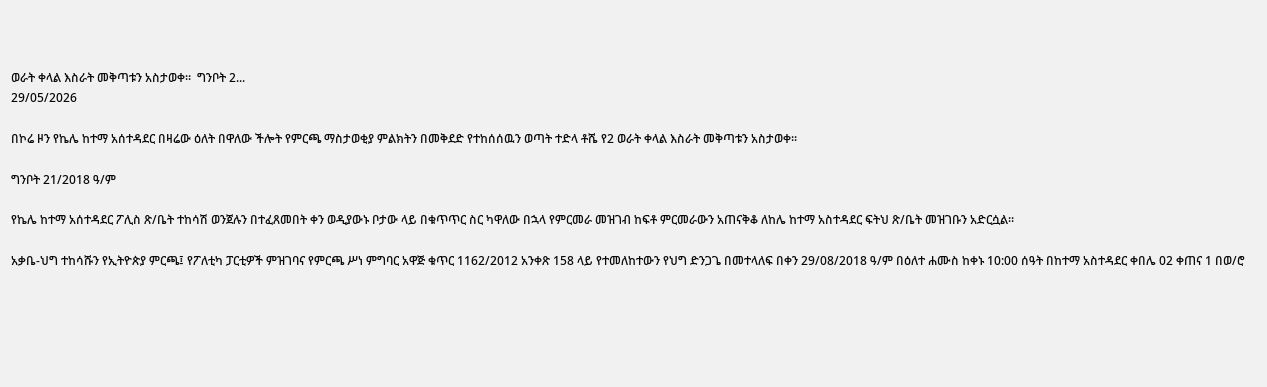ወራት ቀላል እስራት መቅጣቱን አስታወቀ።  ግንቦት 2...
29/05/2026

በኮሬ ዞን የኬሌ ከተማ አሰተዳደር በዛሬው ዕለት በዋለው ችሎት የምርጫ ማስታወቂያ ምልክትን በመቅደድ የተከሰሰዉን ወጣት ተድላ ቶሼ የ2 ወራት ቀላል እስራት መቅጣቱን አስታወቀ።

ግንቦት 21/2018 ዓ/ም

የኬሌ ከተማ አሰተዳደር ፖሊስ ጽ/ቤት ተከሳሽ ወንጀሉን በተፈጸመበት ቀን ወዲያውኑ ቦታው ላይ በቁጥጥር ስር ካዋለው በኋላ የምርመራ መዝገብ ከፍቶ ምርመራውን አጠናቅቆ ለከሌ ከተማ አስተዳደር ፍትህ ጽ/ቤት መዝገቡን አድርሷል።

አቃቤ-ህግ ተከሳሹን የኢትዮጵያ ምርጫ፤ የፖለቲካ ፓርቲዎች ምዝገባና የምርጫ ሥነ ምግባር አዋጅ ቁጥር 1162/2012 አንቀጽ 158 ላይ የተመለከተውን የህግ ድንጋጌ በመተላለፍ በቀን 29/08/2018 ዓ/ም በዕለተ ሐሙስ ከቀኑ 10:00 ሰዓት በከተማ አስተዳደር ቀበሌ 02 ቀጠና 1 በወ/ሮ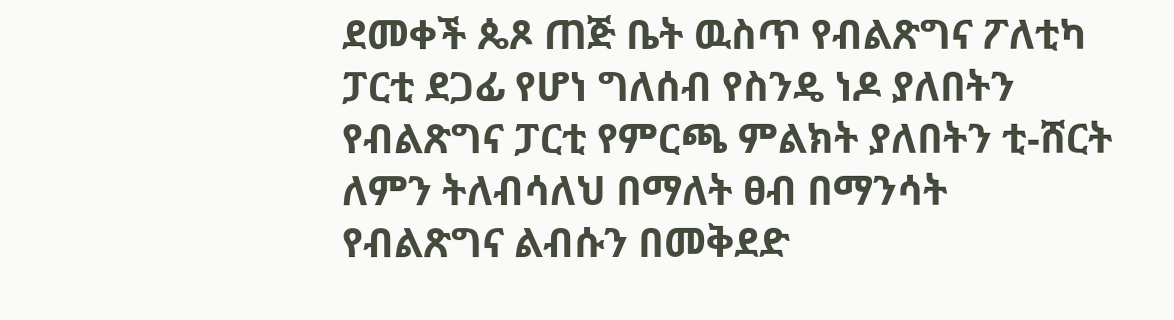ደመቀች ጴጾ ጠጅ ቤት ዉስጥ የብልጽግና ፖለቲካ ፓርቲ ደጋፊ የሆነ ግለሰብ የስንዴ ነዶ ያለበትን የብልጽግና ፓርቲ የምርጫ ምልክት ያለበትን ቲ-ሸርት ለምን ትለብሳለህ በማለት ፀብ በማንሳት የብልጽግና ልብሱን በመቅደድ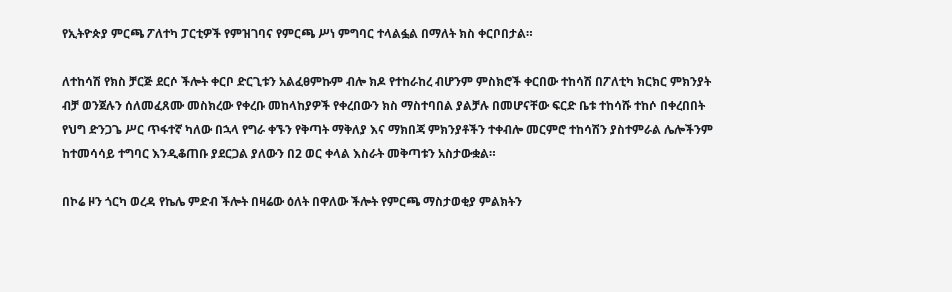የኢትዮጵያ ምርጫ ፖለተካ ፓርቲዎች የምዝገባና የምርጫ ሥነ ምግባር ተላልፏል በማለት ክስ ቀርቦበታል።

ለተከሳሽ የክስ ቻርጅ ደርሶ ችሎት ቀርቦ ድርጊቱን አልፈፀምኩም ብሎ ክዶ የተከራከረ ብሆንም ምስክሮች ቀርበው ተከሳሽ በፖለቲካ ክርክር ምክንያት ብቻ ወንጀሉን ሰለመፈጸሙ መስክረው የቀረቡ መከላከያዎች የቀረበውን ክስ ማስተባበል ያልቻሉ በመሆናቸው ፍርድ ቤቱ ተከሳሹ ተከሶ በቀረበበት የህግ ድንጋጌ ሥር ጥፋተኛ ካለው በኋላ የግራ ቀኙን የቅጣት ማቅለያ እና ማክበጃ ምክንያቶችን ተቀብሎ መርምሮ ተከሳሽን ያስተምራል ሌሎችንም ከተመሳሳይ ተግባር እንዲቆጠቡ ያደርጋል ያለውን በ2 ወር ቀላል እስራት መቅጣቱን አስታውቋል።

በኮሬ ዞን ጎርካ ወረዳ የኬሌ ምድብ ችሎት በዛሬው ዕለት በዋለው ችሎት የምርጫ ማስታወቂያ ምልክትን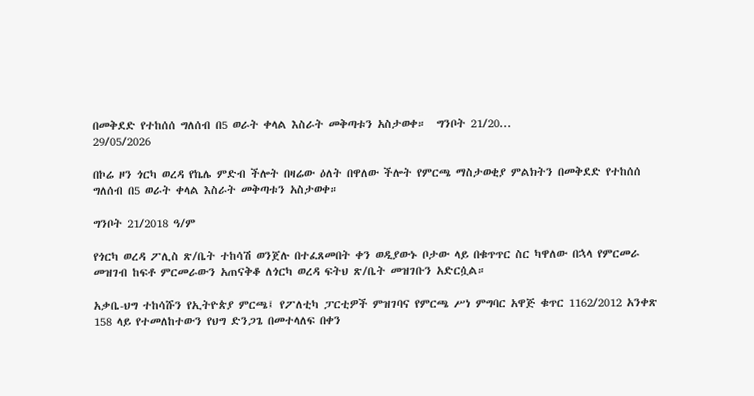በመቅደድ የተከሰሰ ግለሰብ በ5 ወራት ቀላል እስራት መቅጣቱን አስታወቀ።  ግንቦት 21/20...
29/05/2026

በኮሬ ዞን ጎርካ ወረዳ የኬሌ ምድብ ችሎት በዛሬው ዕለት በዋለው ችሎት የምርጫ ማስታወቂያ ምልክትን በመቅደድ የተከሰሰ ግለሰብ በ5 ወራት ቀላል እስራት መቅጣቱን አስታወቀ።

ግንቦት 21/2018 ዓ/ም

የጎርካ ወረዳ ፖሊስ ጽ/ቤት ተከሳሽ ወንጀሉ በተፈጸመበት ቀን ወዲያውኑ ቦታው ላይ በቁጥጥር ስር ካዋለው በኋላ የምርመራ መዝገብ ከፍቶ ምርመራውን አጠናቅቆ ለጎርካ ወረዳ ፍትህ ጽ/ቤት መዝገቡን አድርሷል።

አቃቤ-ህግ ተከሳሹን የኢትዮጵያ ምርጫ፤ የፖለቲካ ፓርቲዎች ምዝገባና የምርጫ ሥነ ምግባር አዋጅ ቁጥር 1162/2012 አንቀጽ 158 ላይ የተመለከተውን የህግ ድንጋጌ በመተላለፍ በቀን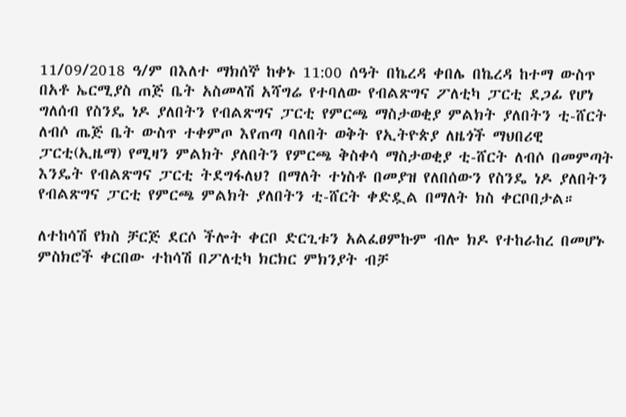11/09/2018 ዓ/ም በእለተ ማክሰኞ ከቀኑ 11:00 ሰዓት በኬረዳ ቀበሌ በኬረዳ ከተማ ውስጥ በአቶ ኤርሚያስ ጠጅ ቤት አስመላሽ አሻግሬ የተባለው የብልጽግና ፖለቲካ ፓርቲ ደጋፊ የሆነ ግለሰብ የስንዴ ነዶ ያለበትን የብልጽግና ፓርቲ የምርጫ ማስታወቂያ ምልክት ያለበትን ቲ-ሸርት ለብሶ ጤጅ ቤት ውስጥ ተቀምጦ እየጠጣ ባለበት ወቅት የኢትዮጵያ ለዜጎች ማህበሪዊ ፓርቲ(ኢዜማ) የሚዛን ምልክት ያለበትን የምርጫ ቅስቀሳ ማስታወቂያ ቲ-ሸርት ለብሶ በመምጣት እንዴት የብልጽግና ፓርቲ ትደግፋለህ? በማለት ተነስቶ በመያዝ የለበሰውን የስንዴ ነዶ ያለበትን የብልጽግና ፓርቲ የምርጫ ምልክት ያለበትን ቲ-ሸርት ቀድዷል በማለት ክስ ቀርቦበታል።

ለተከሳሽ የክስ ቻርጅ ደርሶ ችሎት ቀርቦ ድርጊቱን አልፈፀምኩም ብሎ ክዶ የተከራከረ በመሆኑ ምስክሮች ቀርበው ተከሳሽ በፖለቲካ ክርክር ምክንያት ብቻ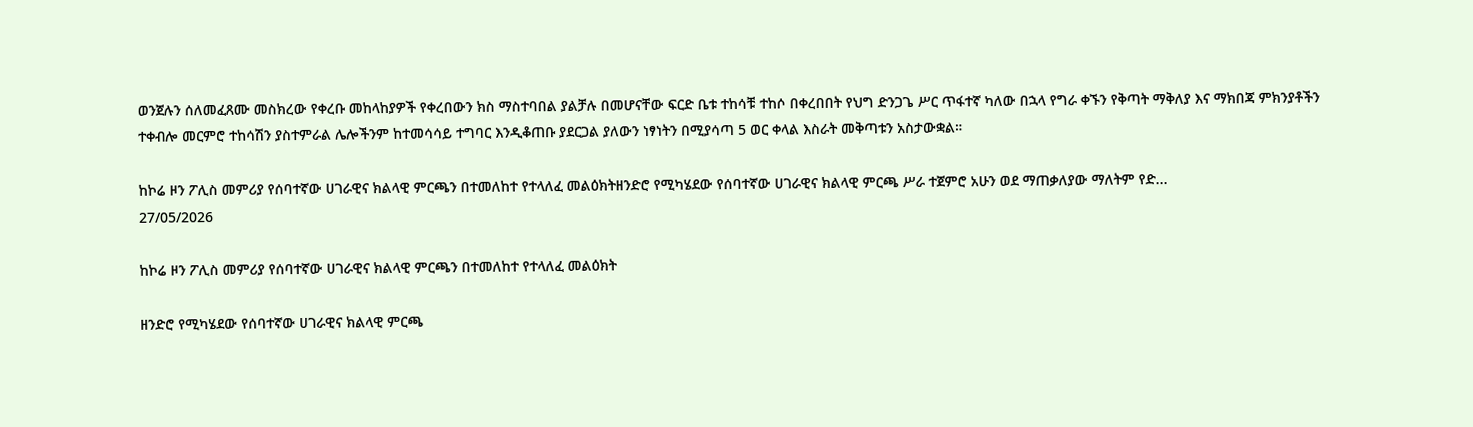ወንጀሉን ሰለመፈጸሙ መስክረው የቀረቡ መከላከያዎች የቀረበውን ክስ ማስተባበል ያልቻሉ በመሆናቸው ፍርድ ቤቱ ተከሳቹ ተከሶ በቀረበበት የህግ ድንጋጌ ሥር ጥፋተኛ ካለው በኋላ የግራ ቀኙን የቅጣት ማቅለያ እና ማክበጃ ምክንያቶችን ተቀብሎ መርምሮ ተከሳሽን ያስተምራል ሌሎችንም ከተመሳሳይ ተግባር እንዲቆጠቡ ያደርጋል ያለውን ነፃነትን በሚያሳጣ 5 ወር ቀላል እስራት መቅጣቱን አስታውቋል።

ከኮሬ ዞን ፖሊስ መምሪያ የሰባተኛው ሀገራዊና ክልላዊ ምርጫን በተመለከተ የተላለፈ መልዕክትዘንድሮ የሚካሄደው የሰባተኛው ሀገራዊና ክልላዊ ምርጫ ሥራ ተጀምሮ አሁን ወደ ማጠቃለያው ማለትም የድ...
27/05/2026

ከኮሬ ዞን ፖሊስ መምሪያ የሰባተኛው ሀገራዊና ክልላዊ ምርጫን በተመለከተ የተላለፈ መልዕክት

ዘንድሮ የሚካሄደው የሰባተኛው ሀገራዊና ክልላዊ ምርጫ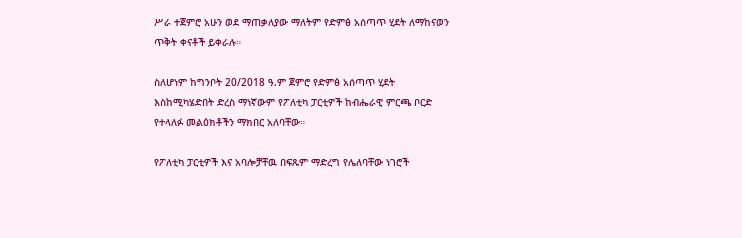ሥራ ተጀምሮ አሁን ወደ ማጠቃለያው ማለትም የድምፅ አሰጣጥ ሂደት ለማከናወን ጥቅት ቀናቶች ይቀራሉ።

ስለሆነም ከግንቦት 20/2018 ዓ.ም ጀምሮ የድምፅ አሰጣጥ ሂደት እስከሚካሄድበት ድረስ ማነኛውም የፖለቲካ ፓርቲዎች ከብሔራዊ ምርጫ ቦርድ የተላለፉ መልዕክቶችን ማክበር አለባቸው።

የፖለቲካ ፓርቲዎች እና አባሎቻቸዉ በፍጹም ማድረግ የሌለባቸው ነገሮች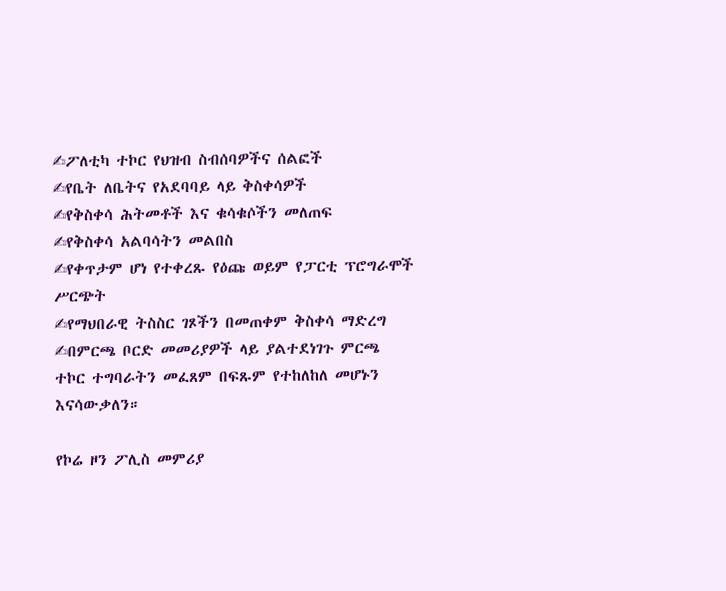✍ፖለቲካ ተኮር የህዝብ ስብሰባዎችና ሰልፎች
✍የቤት ለቤትና የአደባባይ ላይ ቅስቀሳዎች
✍የቅስቀሳ ሕትመቶች እና ቁሳቁሶችን መለጠፍ
✍የቅስቀሳ አልባሳትን መልበስ
✍የቀጥታም ሆነ የተቀረጹ የዕጩ ወይም የፓርቲ ፕሮግራሞች ሥርጭት
✍የማህበራዊ ትስስር ገጾችን በመጠቀም ቅስቀሳ ማድረግ
✍በምርጫ ቦርድ መመሪያዎች ላይ ያልተደነገጉ ምርጫ ተኮር ተግባራትን መፈጸም በፍጹም የተከለከለ መሆኑን እናሳውቃለን።

የኮሬ ዞን ፖሊስ መምሪያ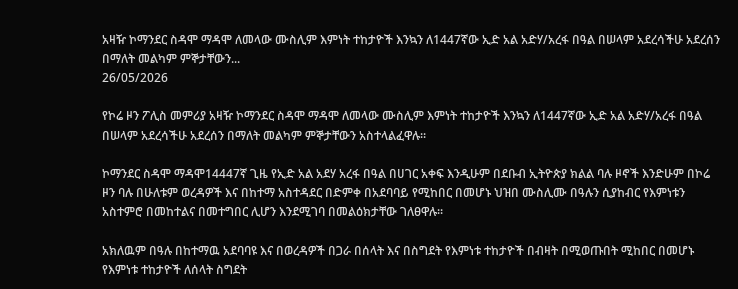አዛዥ ኮማንደር ስዳሞ ማዳሞ ለመላው ሙስሊም እምነት ተከታዮች እንኳን ለ1447ኛው ኢድ አል አድሃ/አረፋ በዓል በሠላም አደረሳችሁ አደረሰን በማለት መልካም ምኞታቸውን...
26/05/2026

የኮሬ ዞን ፖሊስ መምሪያ አዛዥ ኮማንደር ስዳሞ ማዳሞ ለመላው ሙስሊም እምነት ተከታዮች እንኳን ለ1447ኛው ኢድ አል አድሃ/አረፋ በዓል በሠላም አደረሳችሁ አደረሰን በማለት መልካም ምኞታቸውን አስተላልፈዋሉ፡፡

ኮማንደር ስዳሞ ማዳሞ14447ኛ ጊዜ የኢድ አል አደሃ አረፋ በዓል በሀገር አቀፍ እንዲሁም በደቡብ ኢትዮጵያ ክልል ባሉ ዞኖች እንድሁም በኮሬ ዞን ባሉ በሁለቱም ወረዳዎች እና በከተማ አስተዳደር በድምቀ በአደባባይ የሚከበር በመሆኑ ህዝበ ሙስሊሙ በዓሉን ሲያከብር የእምነቱን አስተምሮ በመከተልና በመተግበር ሊሆን እንደሚገባ በመልዕክታቸው ገለፀዋሉ፡፡

አክለዉም በዓሉ በከተማዉ አደባባዩ እና በወረዳዎች በጋራ በሰላት እና በስግደት የእምነቱ ተከታዮች በብዛት በሚወጡበት ሚከበር በመሆኑ የእምነቱ ተከታዮች ለሰላት ስግደት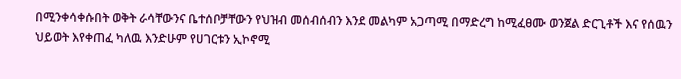በሚንቀሳቀሱበት ወቅት ራሳቸውንና ቤተሰቦቻቸውን የህዝብ መሰብሰብን እንደ መልካም አጋጣሚ በማድረግ ከሚፈፀሙ ወንጀል ድርጊቶች እና የሰዉን ህይወት እየቀጠፈ ካለዉ እንድሁም የሀገርቱን ኢኮኖሚ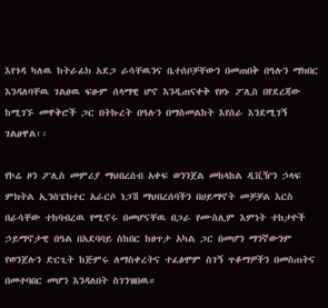እየጎዳ ካለዉ ከትራፊክ አደጋ ራሳቸዉንና ቤተሰቦቻቸውን በመጠበቅ በዓሉን ማክበር እንዳለባቸዉ ገልፀዉ ፍፁም ሰላማዊ ሆኖ እንዲጠናቀቅ የዞኑ ፖሊስ በየደረጃው ከሚገኙ መዋቅሮች ጋር በትኩረት በዓሉን በማስመልከት እየሰራ እንደሚገኝ ገልፀዋል፡፡

የኮሬ ዞን ፖሊስ መምሪያ ማህበረሰብ አቀፍ ወንንጀል መከላከል ዲቪዥን ኃላፍ ምክትል ኢንስፔክተር አራርሶ ነጋሽ ማህበረሰባችን በሀይማኖት መቻቻል እርስ በራሳቸው ተከባብረዉ የሚኖሩ በመሆናቸዉ በጋራ የሙስሊም እምነት ተከታዮች ኃይማኖታዊ በዓል በአደባባይ ስከበር ከፀጥታ አካል ጋር በመሆን ማንኛውንም የወንጀሉን ድርጊት ከጅምሩ ለማስቀረትና ተፈፅሞም ስገኝ ጥቆማዎችን በመስጠትና በመተባበር መሆን እንዳለበት ስገንዝበዉ።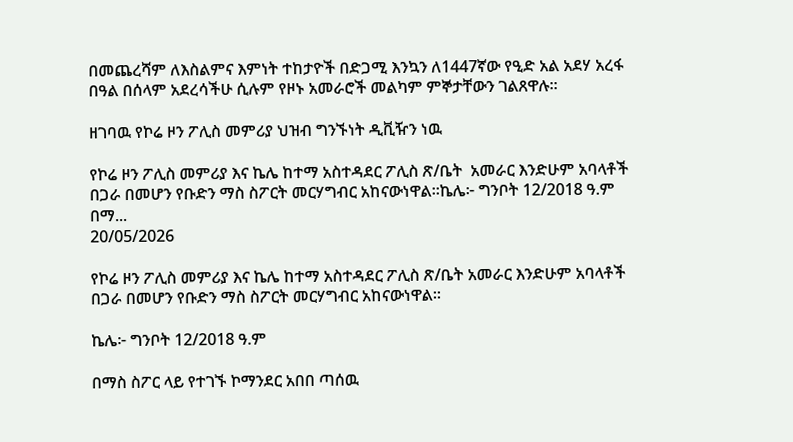በመጨረሻም ለእስልምና እምነት ተከታዮች በድጋሚ እንኳን ለ1447ኛው የዒድ አል አደሃ አረፋ በዓል በሰላም አደረሳችሁ ሲሉም የዞኑ አመራሮች መልካም ምኞታቸውን ገልጸዋሉ።

ዘገባዉ የኮሬ ዞን ፖሊስ መምሪያ ህዝብ ግንኙነት ዲቪዥን ነዉ

የኮሬ ዞን ፖሊስ መምሪያ እና ኬሌ ከተማ አስተዳደር ፖሊስ ጽ/ቤት  አመራር እንድሁም አባላቶች በጋራ በመሆን የቡድን ማስ ስፖርት መርሃግብር አከናውነዋል።ኬሌ፦ ግንቦት 12/2018 ዓ.ም በማ...
20/05/2026

የኮሬ ዞን ፖሊስ መምሪያ እና ኬሌ ከተማ አስተዳደር ፖሊስ ጽ/ቤት አመራር እንድሁም አባላቶች በጋራ በመሆን የቡድን ማስ ስፖርት መርሃግብር አከናውነዋል።

ኬሌ፦ ግንቦት 12/2018 ዓ.ም

በማስ ስፖር ላይ የተገኙ ኮማንደር አበበ ጣሰዉ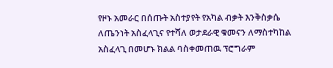የዞኑ አመራር በሰጡት አስተያየት የአካል ብቃት እንቅስቃሴ ለጤንነት አስፈላጊና የተሻለ ወታደራዊ ቁመናን ለማስተካከል አስፈላጊ በመሆኑ ክልል ባስቀመጠዉ ፕሮግራም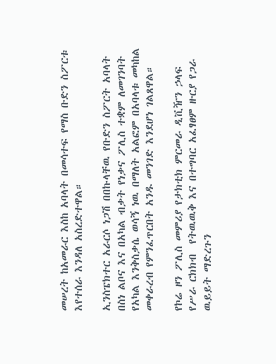መሠረት ከአመራር እስከ አባላት በመሳተፍ የማስ ቡድን ስፖርቱ እየተሰራ እንዳለ አስረድተዋል።

ኢንስፔክተር አራርሶ ነጋሽ በበኩላቸዉ የቡድን ስፖርት አባላት በስነ ልቦና እና በአካል ብቃት የነቃና ፖሊስ ተቋም ለመገንባት የአካል እንቅስቃሴ ወሳኝ ነዉ በማለት አልፎም በአባላቱ መካከል መቀራረብ የምንፈጥርበት አንዱ መንገድ እንደሆነ ገልጸዋል።

የኮሬ ዞን ፖሊስ መምሪያ የታክቲክ ምርመራ ዲቪዥን ኃላፍ የሥራ ርክክብ  የትዉዉቅ እና በተግባር አፈፃፀም ዙርያ የጋራ ዉይይት ማድረጉን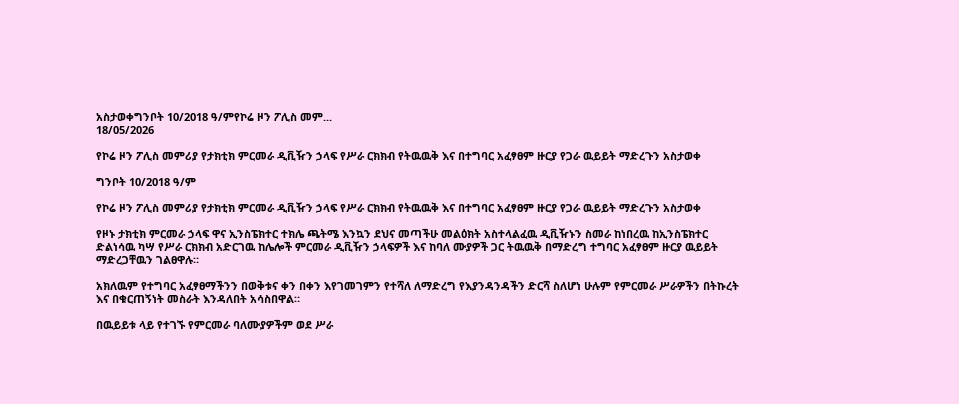አስታወቀግንቦት 10/2018 ዓ/ምየኮሬ ዞን ፖሊስ መም...
18/05/2026

የኮሬ ዞን ፖሊስ መምሪያ የታክቲክ ምርመራ ዲቪዥን ኃላፍ የሥራ ርክክብ የትዉዉቅ እና በተግባር አፈፃፀም ዙርያ የጋራ ዉይይት ማድረጉን አስታወቀ

ግንቦት 10/2018 ዓ/ም

የኮሬ ዞን ፖሊስ መምሪያ የታክቲክ ምርመራ ዲቪዥን ኃላፍ የሥራ ርክክብ የትዉዉቅ እና በተግባር አፈፃፀም ዙርያ የጋራ ዉይይት ማድረጉን አስታወቀ

የዞኑ ታክቲክ ምርመራ ኃላፍ ዋና ኢንስፔክተር ተክሌ ጫትሜ እንኳን ደህና መጣችሁ መልዕክት አስተላልፈዉ ዲቪዥኑን ስመራ ከነበረዉ ከኢንስፔክተር ድልነሳዉ ካሣ የሥራ ርክክብ አድርገዉ ከሌሎች ምርመራ ዲቪዥን ኃላፍዎች እና ከባለ ሙያዎች ጋር ትዉዉቅ በማድረግ ተግባር አፈፃፀም ዙርያ ዉይይት ማድረጋቸዉን ገልፀዋሉ።

አክለዉም የተግባር አፈፃፀማችንን በወቅቱና ቀን በቀን እየገመገምን የተሻለ ለማድረግ የእያንዳንዳችን ድርሻ ስለሆነ ሁሉም የምርመራ ሥራዎችን በትኩረት እና በቁርጠኝነት መስራት እንዳለበት አሳስበዋል።

በዉይይቱ ላይ የተገኙ የምርመራ ባለሙያዎችም ወደ ሥራ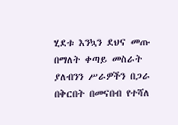ሂደቱ እንኳን ደህና መጡ በማለት ቀጣይ መስራት ያለብንን ሥራዎችን በጋራ በቅርበት በመናበብ የተሻለ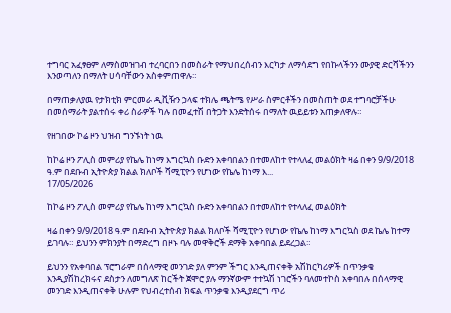ተግባር አፈፃፀም ለማስመዝገብ ተረባርበን በመስራት የማህበረሰብን እርካታ ለማሳደግ የበኩላችንን ሙያዊ ድርሻችንን እንወጣለን በማለት ሀሳባቸውን አስቀምጠዋሉ።

በማጠቃለያዉ የታክቲክ ምርመራ ዲቪዥን ኃላፍ ተክሌ ጫትሜ የሥራ ስምርቶችን በመስጠት ወደ ተግባሮቻችሁ በመሰማራት ያልተሰሩ ቀሪ ስራዎች ካሉ በመፈተሽ በትጋት እንድትሰሩ በማለት ዉይይቱን አጠቃለዋሉ።

የዘገበው ኮሬ ዞን ህዝብ ግንኙነት ነዉ

ከኮሬ ዞን ፖሊስ መምሪያ የኬሌ ከነማ እግርኳስ ቡድን አቀባበልን በተመለከተ የተላለፈ መልዕክት ዛሬ በቀን 9/9/2018 ዓ.ም በደቡብ ኢትዮጵያ ክልል ክለቦች ሻሚፒዮን የሆነው የኬሌ ከነማ እ...
17/05/2026

ከኮሬ ዞን ፖሊስ መምሪያ የኬሌ ከነማ እግርኳስ ቡድን አቀባበልን በተመለከተ የተላለፈ መልዕክት

ዛሬ በቀን 9/9/2018 ዓ.ም በደቡብ ኢትዮጵያ ክልል ክለቦች ሻሚፒዮን የሆነው የኬሌ ከነማ እግርኳስ ወደ ኬሌ ከተማ ይገባሉ። ይህንን ምክንያት በማድረግ በዞኑ ባሉ መዋቅሮች ደማቅ አቀባበል ይደረጋል።

ይህንን የአቀባበል ፕሮግራም በሰላማዊ መንገድ ያለ ምንም ችግር እንዲጠናቀቅ አሽከርካሪዎች በጥንቃቄ እንዲያሽከረክሩና ደስታን ለመግለጽ ከርችት ጀሞሮ ያሉ ማንኛውም ተተኳሽ ነገሮችን ባለመተኮስ አቀባበሉ በሰላማዊ መንገድ እንዲጠናቀቅ ሁሉም የህብረተሰብ ክፍል ጥንቃቄ እንዲያደርግ ጥሪ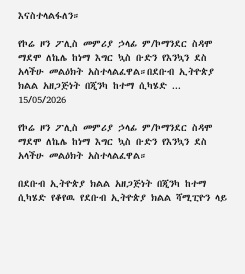እናስተላልፋለን።

የኮሬ ዞን ፖሊስ መምሪያ ኃላፊ ም/ኮማንደር ስዳሞ ማደሞ ለኬሌ ከነማ እግር ኳስ ቡድን የእንኳን ደስ አላችሁ መልዕክት አስተላልፈዋል።በደቡብ ኢትዮጵያ ክልል አዘጋጅነት በጂንካ ከተማ ሲካሄድ ...
15/05/2026

የኮሬ ዞን ፖሊስ መምሪያ ኃላፊ ም/ኮማንደር ስዳሞ ማደሞ ለኬሌ ከነማ እግር ኳስ ቡድን የእንኳን ደስ አላችሁ መልዕክት አስተላልፈዋል።

በደቡብ ኢትዮጵያ ክልል አዘጋጅነት በጂንካ ከተማ ሲካሄድ የቆየዉ የደቡብ ኢትዮጵያ ክልል ሻሚፒዮን ላይ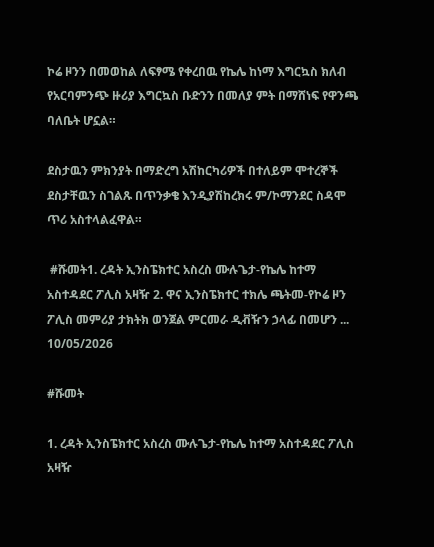ኮሬ ዞንን በመወከል ለፍፃሜ የቀረበዉ የኬሌ ከነማ እግርኳስ ክለብ የአርባምንጭ ዙሪያ እግርኳስ ቡድንን በመለያ ምት በማሸነፍ የዋንጫ ባለቤት ሆኗል።

ደስታዉን ምክንያት በማድረግ አሽከርካሪዎች በተለይም ሞተረኞች ደስታቸዉን ስገልጹ በጥንቃቄ እንዲያሽከረክሩ ም/ኮማንደር ስዳሞ ጥሪ አስተላልፈዋል።

 #ሹመት1. ረዳት ኢንስፔክተር አስረስ ሙሉጌታ-የኬሌ ከተማ አስተዳደር ፖሊስ አዛዥ 2. ዋና ኢንስፔክተር ተክሌ ጫትመ-የኮሬ ዞን ፖሊስ መምሪያ ታክትክ ወንጀል ምርመራ ዲቭዥን ኃላፊ በመሆን ...
10/05/2026

#ሹመት

1. ረዳት ኢንስፔክተር አስረስ ሙሉጌታ-የኬሌ ከተማ አስተዳደር ፖሊስ አዛዥ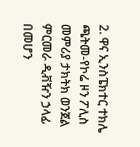2. ዋና ኢንስፔክተር ተክሌ ጫትመ-የኮሬ ዞን ፖሊስ መምሪያ ታክትክ ወንጀል ምርመራ ዲቭዥን ኃላፊ በመሆን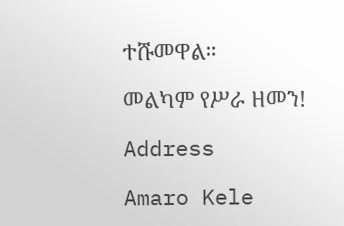ተሹመዋል።

መልካም የሥራ ዘመን!

Address

Amaro Kele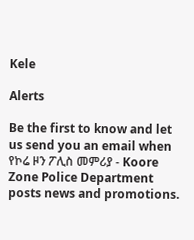Kele

Alerts

Be the first to know and let us send you an email when የኮሬ ዞን ፖሊስ መምሪያ - Koore Zone Police Department posts news and promotions.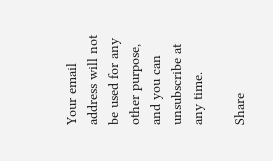Your email address will not be used for any other purpose, and you can unsubscribe at any time.

Share